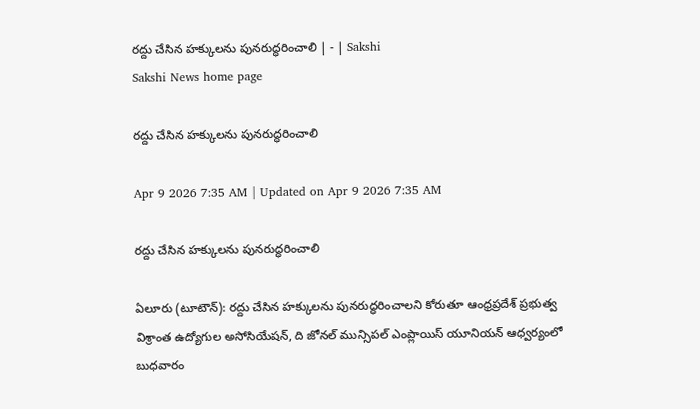రద్దు చేసిన హక్కులను పునరుద్ధరించాలి | - | Sakshi
Sakshi News home page

రద్దు చేసిన హక్కులను పునరుద్ధరించాలి

Apr 9 2026 7:35 AM | Updated on Apr 9 2026 7:35 AM

రద్దు చేసిన హక్కులను పునరుద్ధరించాలి

ఏలూరు (టూటౌన్‌): రద్దు చేసిన హక్కులను పునరుద్ధరించాలని కోరుతూ ఆంధ్రప్రదేశ్‌ ప్రభుత్వ విశ్రాంత ఉద్యోగుల అసోసియేషన్‌, ది జోనల్‌ మున్సిపల్‌ ఎంప్లాయిస్‌ యూనియన్‌ ఆధ్వర్యంలో బుధవారం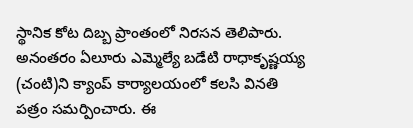స్థానిక కోట దిబ్బ ప్రాంతంలో నిరసన తెలిపారు. అనంతరం ఏలూరు ఎమ్మెల్యే బడేటి రాధాకృష్ణయ్య (చంటి)ని క్యాంప్‌ కార్యాలయంలో కలసి వినతి పత్రం సమర్పించారు. ఈ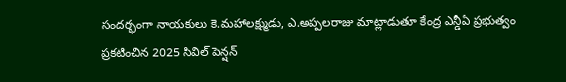సందర్భంగా నాయకులు కె.మహాలక్ష్ముడు, ఎ.అప్పలరాజు మాట్లాడుతూ కేంద్ర ఎన్డీఏ ప్రభుత్వం ప్రకటించిన 2025 సివిల్‌ పెన్షన్‌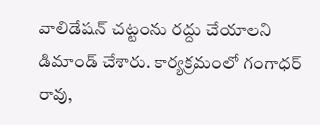వాలిడేషన్‌ చట్టంను రద్దు చేయాలని డిమాండ్‌ చేశారు. కార్యక్రమంలో గంగాధర్‌ రావు,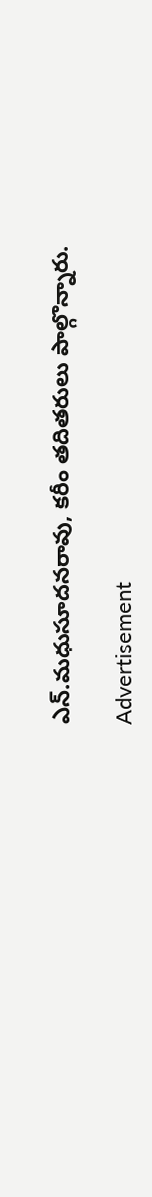ఎన్‌.మధుసూదనరావు, కరీం తదితరులు పాల్గొన్నారు.

Advertisement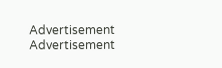Advertisement
Advertisement